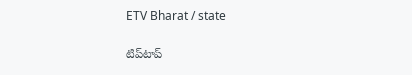ETV Bharat / state

టిప్‌టాప్‌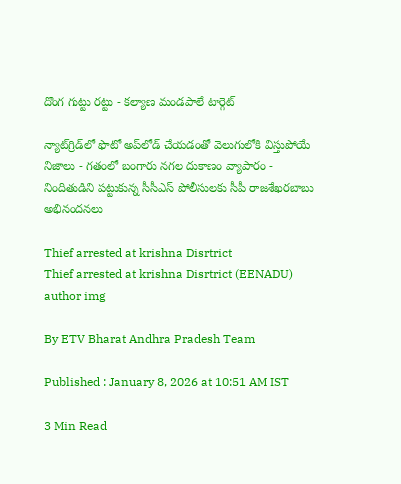దొంగ గుట్టు రట్టు - కల్యాణ మండపాలే టార్గెట్

న్యాట్‌గ్రిడ్‌లో ఫొటో అప్‌లోడ్‌ చేయడంతో వెలుగులోకి విస్తుపోయే నిజాలు - గతంలో బంగారు నగల దుకాణం వ్యాపారం - నిందితుడిని పట్టుకున్న సీసీఎస్‌ పోలీసులకు సీపీ రాజశేఖరబాబు అభినందనలు

Thief arrested at krishna Disrtrict
Thief arrested at krishna Disrtrict (EENADU)
author img

By ETV Bharat Andhra Pradesh Team

Published : January 8, 2026 at 10:51 AM IST

3 Min Read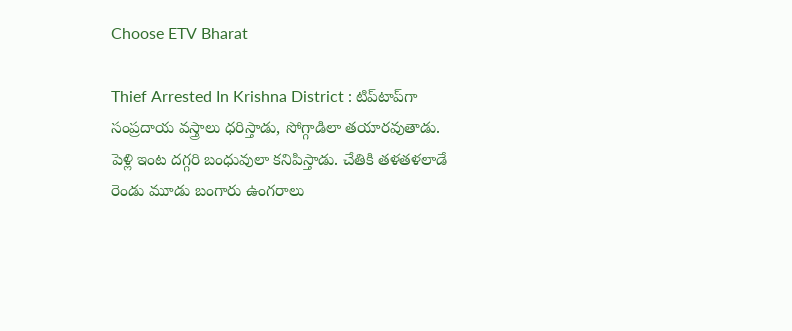Choose ETV Bharat

Thief Arrested In Krishna District : టిప్‌టాప్‌గా సంప్రదాయ వస్త్రాలు ధరిస్తాడు, సోగ్గాడిలా తయారవుతాడు. పెళ్లి ఇంట దగ్గరి బంధువులా కనిపిస్తాడు. చేతికి తళతళలాడే రెండు మూడు బంగారు ఉంగరాలు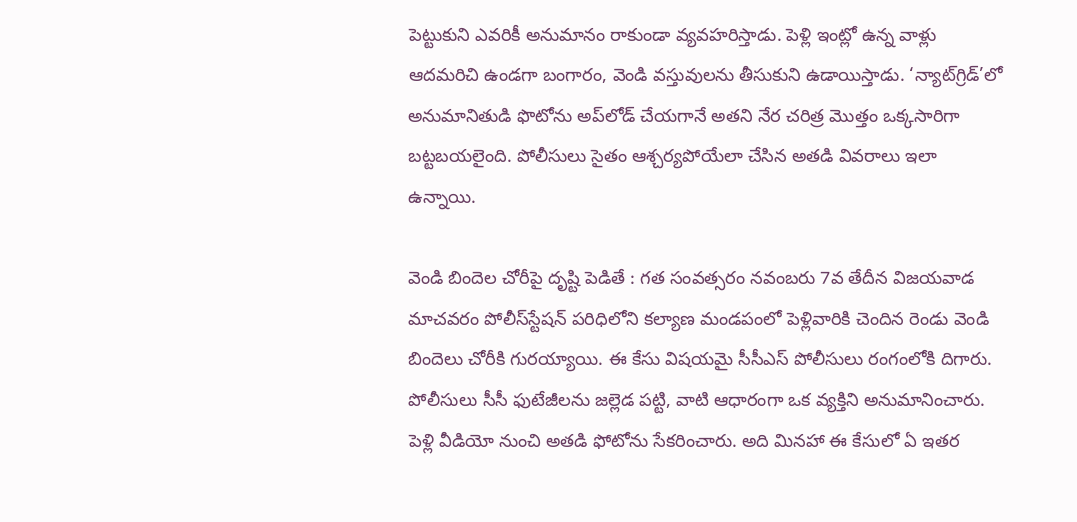పెట్టుకుని ఎవరికీ అనుమానం రాకుండా వ్యవహరిస్తాడు. పెళ్లి ఇంట్లో ఉన్న వాళ్లు ఆదమరిచి ఉండగా బంగారం, వెండి వస్తువులను తీసుకుని ఉడాయిస్తాడు. ‘న్యాట్‌గ్రిడ్‌’లో అనుమానితుడి ఫొటోను అప్‌లోడ్‌ చేయగానే అతని నేర చరిత్ర మొత్తం ఒక్కసారిగా బట్టబయలైంది. పోలీసులు సైతం ఆశ్చర్యపోయేలా చేసిన అతడి వివరాలు ఇలా ఉన్నాయి.

వెండి బిందెల చోరీపై దృష్టి పెడితే : గత సంవత్సరం నవంబరు 7వ తేదీన విజయవాడ మాచవరం పోలీస్‌స్టేషన్‌ పరిధిలోని కల్యాణ మండపంలో పెళ్లివారికి చెందిన రెండు వెండి బిందెలు చోరీకి గురయ్యాయి. ఈ కేసు విషయమై సీసీఎస్‌ పోలీసులు రంగంలోకి దిగారు. పోలీసులు సీసీ ఫుటేజీలను జల్లెడ పట్టి, వాటి ఆధారంగా ఒక వ్యక్తిని అనుమానించారు. పెళ్లి వీడియో నుంచి అతడి ఫోటోను సేకరించారు. అది మినహా ఈ కేసులో ఏ ఇతర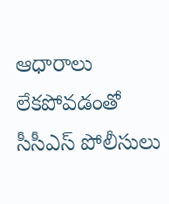ఆధారాలు లేకపోవడంతో సీసీఎస్‌ పోలీసులు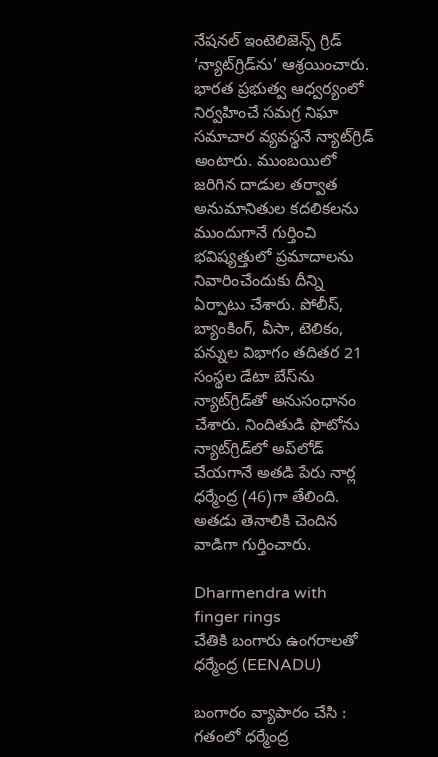నేషనల్‌ ఇంటెలిజెన్స్‌ గ్రిడ్‌ ‘న్యాట్‌గ్రిడ్‌ను’ ఆశ్రయించారు. భారత ప్రభుత్వ ఆధ్వర్యంలో నిర్వహించే సమగ్ర నిఘా సమాచార వ్యవస్థనే న్యాట్‌గ్రిడ్‌ అంటారు. ముంబయిలో జరిగిన దాడుల తర్వాత అనుమానితుల కదలికలను ముందుగానే గుర్తించి భవిష్యత్తులో ప్రమాదాలను నివారించేందుకు దీన్ని ఏర్పాటు చేశారు. పోలీస్, బ్యాంకింగ్, వీసా, టెలికం, పన్నుల విభాగం తదితర 21 సంస్థల డేటా బేస్‌ను న్యాట్‌గ్రిడ్‌తో అనుసంధానం చేశారు. నిందితుడి ఫొటోను న్యాట్‌గ్రిడ్‌లో అప్‌లోడ్‌ చేయగానే అతడి పేరు నార్ల ధర్మేంద్ర (46)గా తేలింది. అతడు తెనాలికి చెందిన వాడిగా గుర్తించారు.

Dharmendra with finger rings
చేతికి బంగారు ఉంగరాలతో ధర్మేంద్ర (EENADU)

బంగారం వ్యాపారం చేసి : గతంలో ధర్మేంద్ర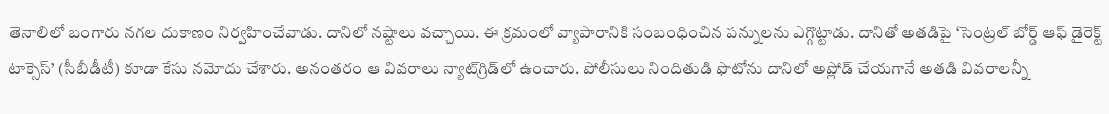తెనాలిలో బంగారు నగల దుకాణం నిర్వహించేవాడు. దానిలో నష్టాలు వచ్చాయి. ఈ క్రమంలో వ్యాపారానికి సంబంధించిన పన్నులను ఎగ్గొట్టాడు. దానితో అతడిపై ‘సెంట్రల్‌ బోర్డ్‌ ఆఫ్‌ డైరెక్ట్‌ టాక్సెస్‌’ (సీబీడీటీ) కూడా కేసు నమోదు చేశారు. అనంతరం ఆ వివరాలు న్యాట్‌గ్రిడ్‌లో ఉంచారు. పోలీసులు నిందితుడి ఫొటోను దానిలో అప్లోడ్ చేయగానే అతడి వివరాలన్నీ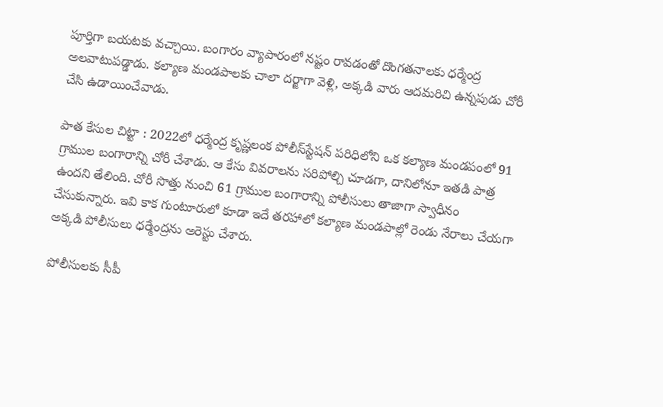పూర్తిగా బయటకు వచ్చాయి. బంగారం వ్యాపారంలో నష్టం రావడంతో దొంగతనాలకు ధర్మేంద్ర అలవాటుపడ్డాడు. కల్యాణ మండపాలకు చాలా దర్జాగా వెళ్లి, అక్కడి వారు ఆదమరిచి ఉన్నపుడు చోరీ చేసి ఉడాయించేవాడు.

పాత కేసుల చిట్టా : 2022లో ధర్మేంద్ర కృష్ణలంక పోలీస్‌స్టేషన్‌ పరిధిలోని ఒక కల్యాణ మండపంలో 91 గ్రాముల బంగారాన్ని చోరీ చేశాడు. ఆ కేసు వివరాలను సరిపోల్చి చూడగా, దానిలోనూ ఇతడి పాత్ర ఉందని తేలింది. చోరీ సొత్తు నుంచి 61 గ్రాముల బంగారాన్ని పోలీసులు తాజాగా స్వాధీనం చేసుకున్నారు. ఇవి కాక గుంటూరులో కూడా ఇదే తరహాలో కల్యాణ మండపాల్లో రెండు నేరాలు చేయగా అక్కడి పోలీసులు ధర్మేంద్రను అరెస్టు చేశారు.

పోలీసులకు సీపీ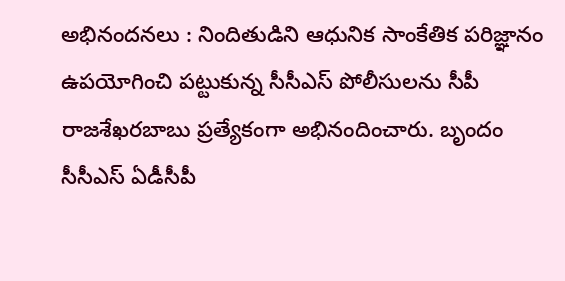అభినందనలు : నిందితుడిని ఆధునిక సాంకేతిక పరిజ్ఞానం ఉపయోగించి పట్టుకున్న సీసీఎస్‌ పోలీసులను సీపీ రాజశేఖరబాబు ప్రత్యేకంగా అభినందించారు. బృందం సీసీఎస్‌ ఏడీసీపీ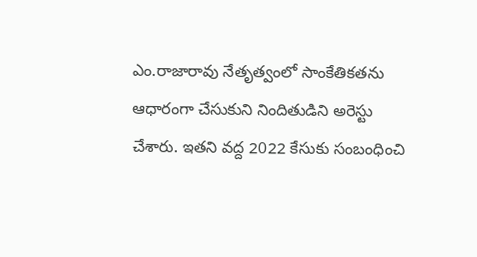ఎం.రాజారావు నేతృత్వంలో సాంకేతికతను ఆధారంగా చేసుకుని నిందితుడిని అరెస్టు చేశారు. ఇతని వద్ద 2022 కేసుకు సంబంధించి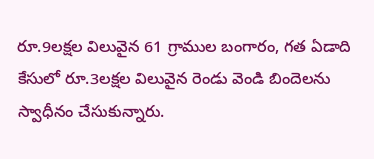రూ.9లక్షల విలువైన 61 గ్రాముల బంగారం, గత ఏడాది కేసులో రూ.3లక్షల విలువైన రెండు వెండి బిందెలను స్వాధీనం చేసుకున్నారు.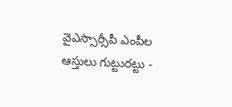వైఎస్సార్సీపీ ఎంపీల ఆస్తులు గుట్టురట్టు -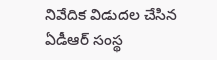నివేదిక విడుదల చేసిన ఏడీఆర్ సంస్థ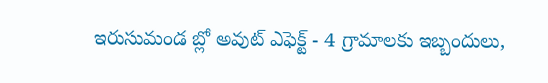ఇరుసుమండ బ్లో అవుట్‌ ఎఫెక్ట్ - 4 గ్రామాలకు ఇబ్బందులు,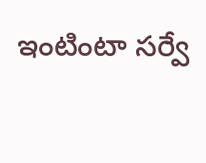ఇంటింటా సర్వే